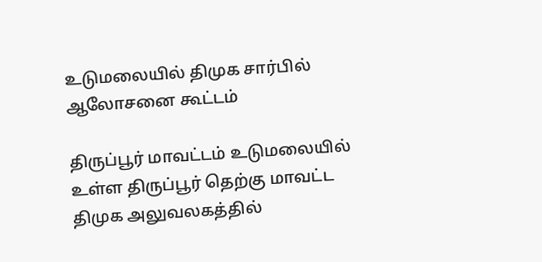உடுமலையில் திமுக சார்பில் ஆலோசனை கூட்டம்

திருப்பூர் மாவட்டம் உடுமலையில் உள்ள திருப்பூர் தெற்கு மாவட்ட திமுக அலுவலகத்தில்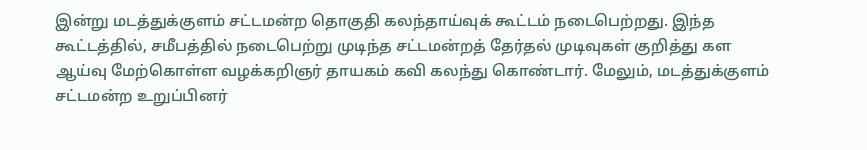இன்று மடத்துக்குளம் சட்டமன்ற தொகுதி கலந்தாய்வுக் கூட்டம் நடைபெற்றது. இந்த கூட்டத்தில், சமீபத்தில் நடைபெற்று முடிந்த சட்டமன்றத் தேர்தல் முடிவுகள் குறித்து கள ஆய்வு மேற்கொள்ள வழக்கறிஞர் தாயகம் கவி கலந்து கொண்டார். மேலும், மடத்துக்குளம் சட்டமன்ற உறுப்பினர்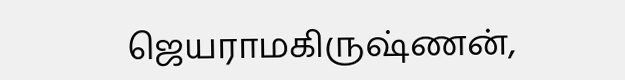ஜெயராமகிருஷ்ணன்,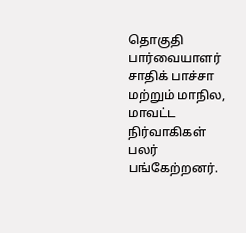தொகுதி பார்வையாளர் சாதிக் பாச்சா மற்றும் மாநில, மாவட்ட நிர்வாகிகள் பலர் பங்கேற்றனர்.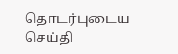தொடர்புடைய செய்தி